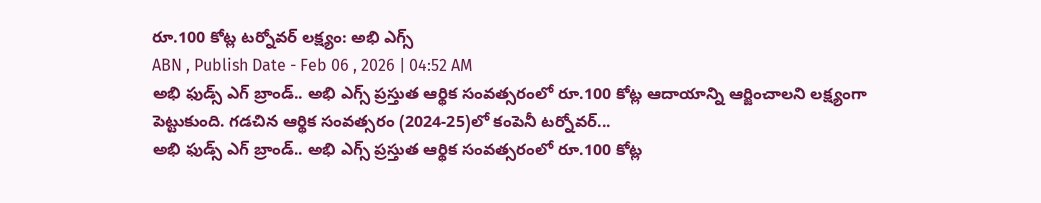రూ.100 కోట్ల టర్నోవర్ లక్ష్యం: అభి ఎగ్స్
ABN , Publish Date - Feb 06 , 2026 | 04:52 AM
అభి ఫుడ్స్ ఎగ్ బ్రాండ్.. అభి ఎగ్స్ ప్రస్తుత ఆర్థిక సంవత్సరంలో రూ.100 కోట్ల ఆదాయాన్ని ఆర్జించాలని లక్ష్యంగా పెట్టుకుంది. గడచిన ఆర్థిక సంవత్సరం (2024-25)లో కంపెనీ టర్నోవర్...
అభి ఫుడ్స్ ఎగ్ బ్రాండ్.. అభి ఎగ్స్ ప్రస్తుత ఆర్థిక సంవత్సరంలో రూ.100 కోట్ల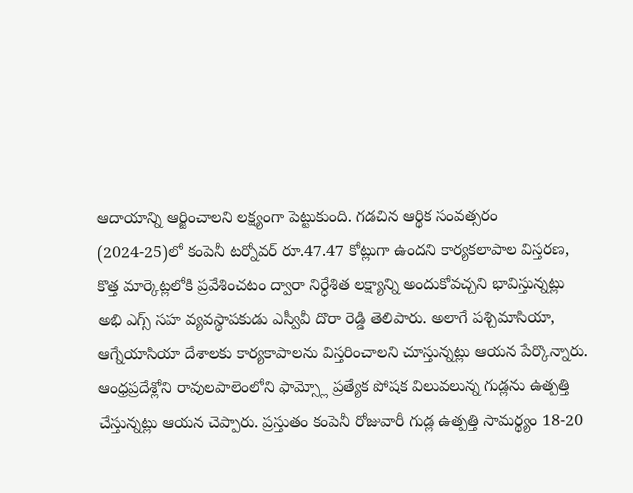ఆదాయాన్ని ఆర్జించాలని లక్ష్యంగా పెట్టుకుంది. గడచిన ఆర్థిక సంవత్సరం (2024-25)లో కంపెనీ టర్నోవర్ రూ.47.47 కోట్లుగా ఉందని కార్యకలాపాల విస్తరణ, కొత్త మార్కెట్లలోకి ప్రవేశించటం ద్వారా నిర్ధేశిత లక్ష్యాన్ని అందుకోవచ్చని భావిస్తున్నట్లు అభి ఎగ్స్ సహ వ్యవస్థాపకుడు ఎస్వీవీ దొరా రెడ్డి తెలిపారు. అలాగే పశ్చిమాసియా, ఆగ్నేయాసియా దేశాలకు కార్యకాపాలను విస్తరించాలని చూస్తున్నట్లు ఆయన పేర్కొన్నారు. ఆంధ్రప్రదేశ్లోని రావులపాలెంలోని ఫామ్స్లో ప్రత్యేక పోషక విలువలున్న గుడ్లను ఉత్పత్తి చేస్తున్నట్లు ఆయన చెప్పారు. ప్రస్తుతం కంపెనీ రోజువారీ గుడ్ల ఉత్పత్తి సామర్థ్యం 18-20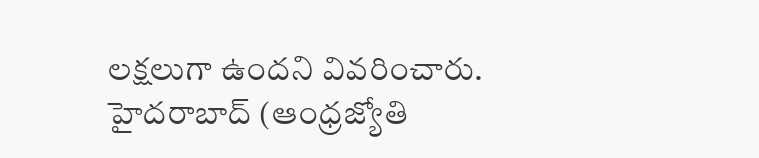లక్షలుగా ఉందని వివరించారు.
హైదరాబాద్ (ఆంధ్రజ్యోతి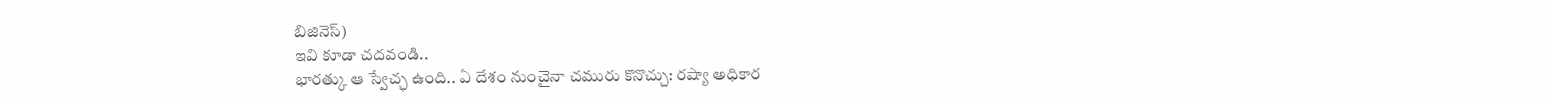బిజినెస్)
ఇవి కూడా చదవండి..
భారత్కు ఆ స్వేచ్ఛ ఉంది.. ఏ దేశం నుంచైనా చమురు కొనొచ్చు: రష్యా అధికార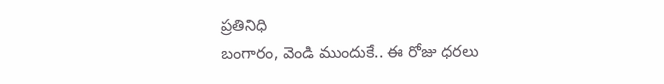ప్రతినిధి
బంగారం, వెండి ముందుకే.. ఈ రోజు ధరలు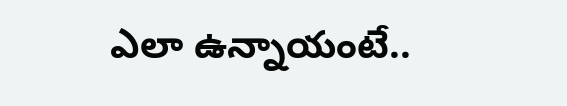ఎలా ఉన్నాయంటే..